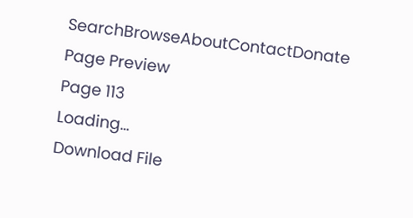SearchBrowseAboutContactDonate
Page Preview
Page 113
Loading...
Download File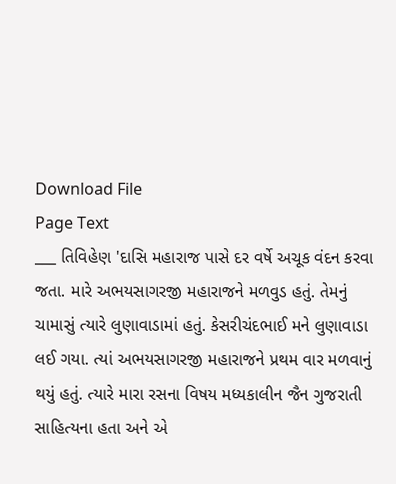Download File
Page Text
___ તિવિહેણ 'દાસિ મહારાજ પાસે દર વર્ષે અચૂક વંદન કરવા જતા. મારે અભયસાગરજી મહારાજને મળવુડ હતું. તેમનું ચામાસું ત્યારે લુણાવાડામાં હતું. કેસરીચંદભાઈ મને લુણાવાડા લઈ ગયા. ત્યાં અભયસાગરજી મહારાજને પ્રથમ વાર મળવાનું થયું હતું. ત્યારે મારા રસના વિષય મધ્યકાલીન જૈન ગુજરાતી સાહિત્યના હતા અને એ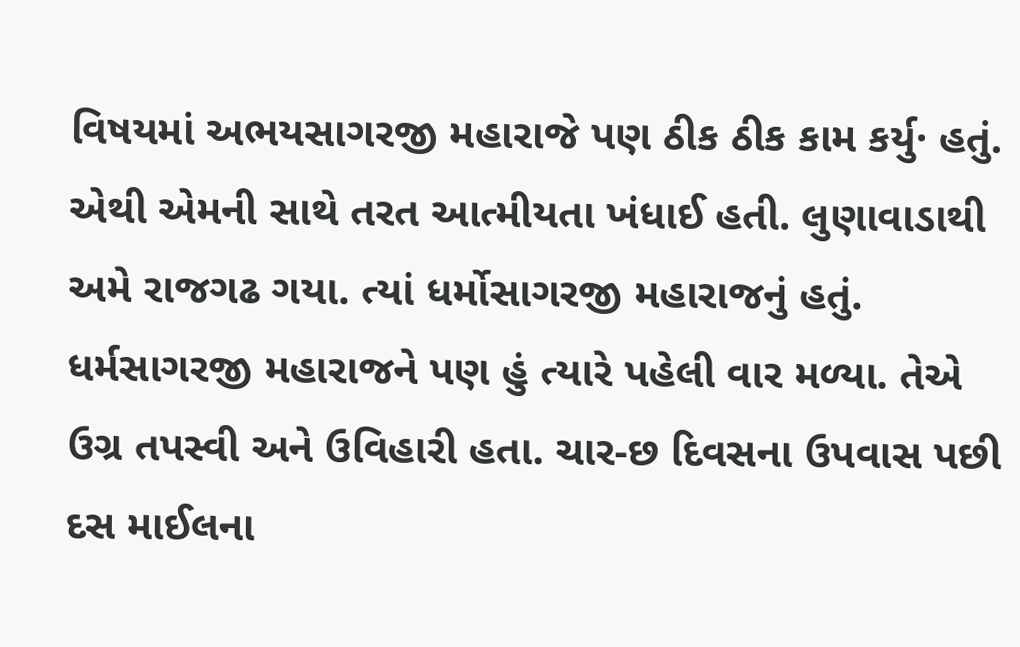વિષયમાં અભયસાગરજી મહારાજે પણ ઠીક ઠીક કામ કર્યુ· હતું. એથી એમની સાથે તરત આત્મીયતા ખંધાઈ હતી. લુણાવાડાથી અમે રાજગઢ ગયા. ત્યાં ધર્મોસાગરજી મહારાજનું હતું. ધર્મસાગરજી મહારાજને પણ હું ત્યારે પહેલી વાર મળ્યા. તેએ ઉગ્ર તપસ્વી અને ઉવિહારી હતા. ચાર-છ દિવસના ઉપવાસ પછી દસ માઈલના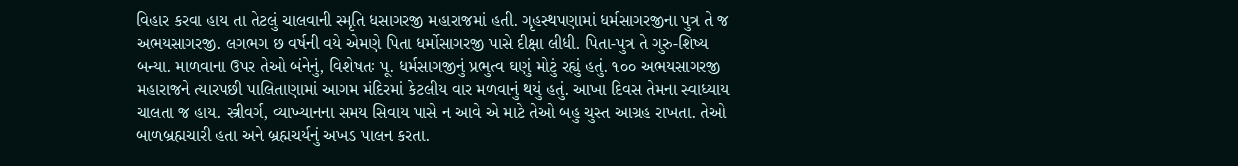વિહાર કરવા હાય તા તેટલું ચાલવાની સ્મૃતિ ધસાગરજી મહારાજમાં હતી. ગૃહસ્થપણામાં ધર્મસાગરજીના પુત્ર તે જ અભયસાગરજી. લગભગ છ વર્ષની વયે એમણે પિતા ધર્મોસાગરજી પાસે દીક્ષા લીધી. પિતા-પુત્ર તે ગુરુ-શિષ્ય બન્યા. માળવાના ઉપર તેઓ બંનેનું, વિશેષતઃ પૂ. ધર્મસાગજીનું પ્રભુત્વ ઘણું મોટું રહ્યું હતું. ૧૦૦ અભયસાગરજી મહારાજને ત્યારપછી પાલિતાણામાં આગમ મંદિરમાં કેટલીય વાર મળવાનું થયું હતું. આખા દિવસ તેમના સ્વાધ્યાય ચાલતા જ હાય. સ્ત્રીવર્ગ, વ્યાખ્યાનના સમય સિવાય પાસે ન આવે એ માટે તેઓ બહુ ચુસ્ત આગ્રહ રાખતા. તેઓ બાળબ્રહ્મચારી હતા અને બ્રહ્મચર્યનું અખડ પાલન કરતા.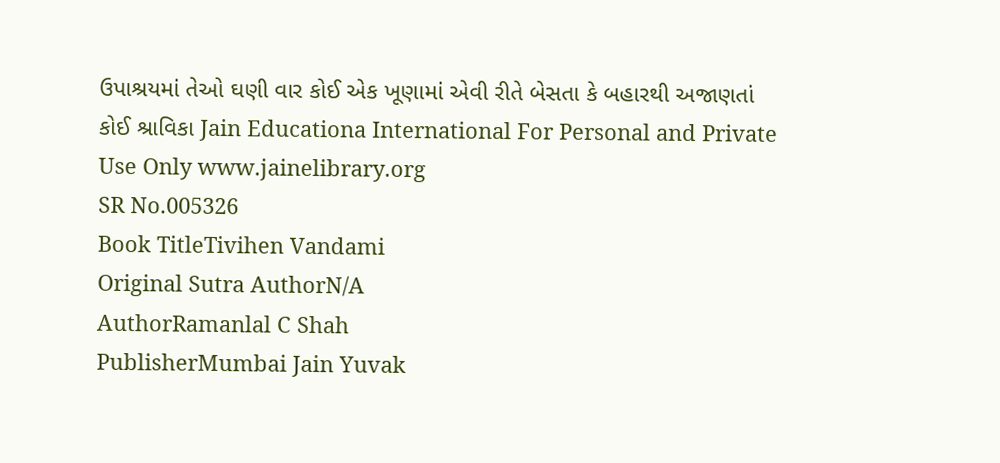ઉપાશ્રયમાં તેઓ ઘણી વાર કોઈ એક ખૂણામાં એવી રીતે બેસતા કે બહારથી અજાણતાં કોઈ શ્રાવિકા Jain Educationa International For Personal and Private Use Only www.jainelibrary.org
SR No.005326
Book TitleTivihen Vandami
Original Sutra AuthorN/A
AuthorRamanlal C Shah
PublisherMumbai Jain Yuvak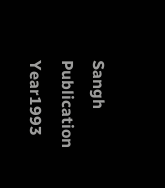Sangh
Publication Year1993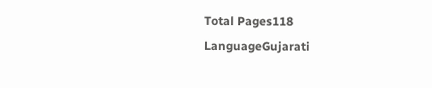Total Pages118
LanguageGujarati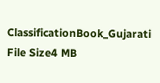ClassificationBook_Gujarati
File Size4 MB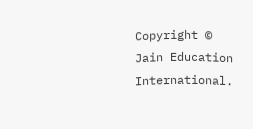Copyright © Jain Education International.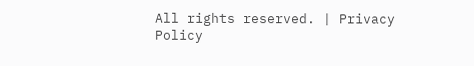All rights reserved. | Privacy Policy